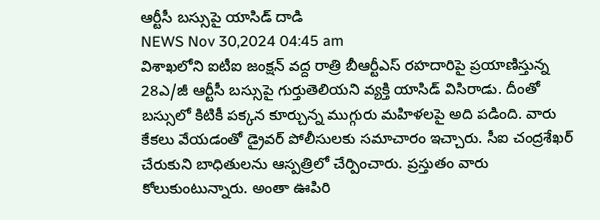ఆర్టీసీ బస్సుపై యాసిడ్ దాడి
NEWS Nov 30,2024 04:45 am
విశాఖలోని ఐటీఐ జంక్షన్ వద్ద రాత్రి బీఆర్టీఎస్ రహదారిపై ప్రయాణిస్తున్న 28ఎ/జీ ఆర్టీసీ బస్సుపై గుర్తుతెలియని వ్యక్తి యాసిడ్ విసిరాడు. దీంతో బస్సులో కిటికీ పక్కన కూర్చున్న ముగ్గురు మహిళలపై అది పడింది. వారు కేకలు వేయడంతో డ్రైవర్ పోలీసులకు సమాచారం ఇచ్చారు. సీఐ చంద్రశేఖర్ చేరుకుని బాధితులను ఆస్పత్రిలో చేర్పించారు. ప్రస్తుతం వారు కోలుకుంటున్నారు. అంతా ఊపిరి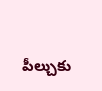పీల్చుకు